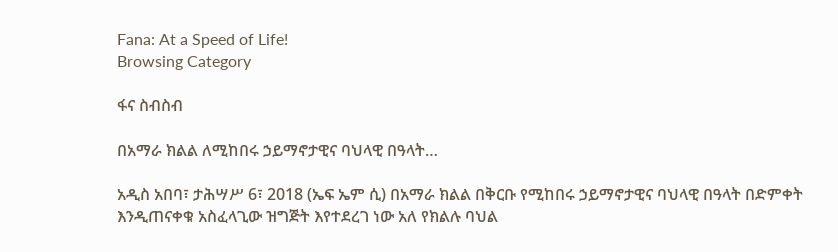Fana: At a Speed of Life!
Browsing Category

ፋና ስብስብ

በአማራ ክልል ለሚከበሩ ኃይማኖታዊና ባህላዊ በዓላት…

አዲስ አበባ፣ ታሕሣሥ 6፣ 2018 (ኤፍ ኤም ሲ) በአማራ ክልል በቅርቡ የሚከበሩ ኃይማኖታዊና ባህላዊ በዓላት በድምቀት እንዲጠናቀቁ አስፈላጊው ዝግጅት እየተደረገ ነው አለ የክልሉ ባህል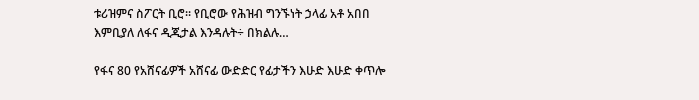ቱሪዝምና ስፖርት ቢሮ፡፡ የቢሮው የሕዝብ ግንኙነት ኃላፊ አቶ አበበ እምቢያለ ለፋና ዲጂታል እንዳሉት÷ በክልሉ…

የፋና 80 የአሸናፊዎች አሸናፊ ውድድር የፊታችን እሁድ እሁድ ቀጥሎ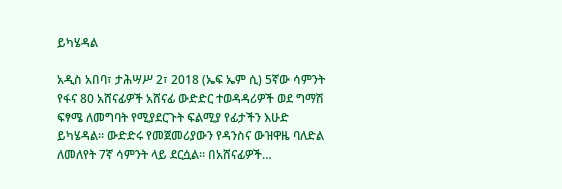ይካሄዳል

አዲስ አበባ፣ ታሕሣሥ 2፣ 2018 (ኤፍ ኤም ሲ) 5ኛው ሳምንት የፋና 80 አሸናፊዎች አሸናፊ ውድድር ተወዳዳሪዎች ወደ ግማሽ ፍፃሜ ለመግባት የሚያደርጉት ፍልሚያ የፊታችን እሁድ ይካሄዳል። ውድድሩ የመጀመሪያውን የዳንስና ውዝዋዜ ባለድል ለመለየት 7ኛ ሳምንት ላይ ደርሷል። በአሸናፊዎች…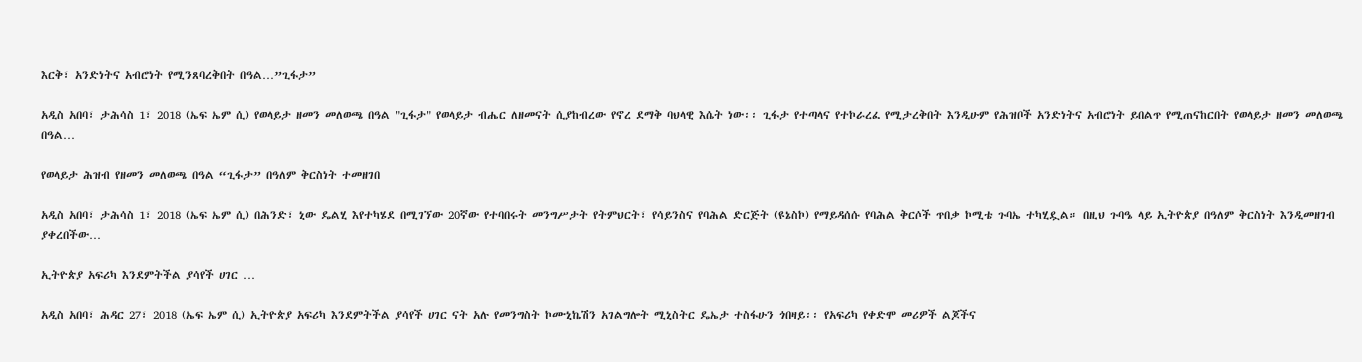እርቅ፣ አንድነትና አብሮነት የሚንጸባረቅበት በዓል…”ጊፋታ”

አዲስ አበባ፣ ታሕሳስ 1፣ 2018 (ኤፍ ኤም ሲ) የወላይታ ዘመን መለወጫ በዓል "ጊፋታ" የወላይታ ብሔር ለዘመናት ሲያከብረው የኖረ ደማቅ ባህላዊ እሴት ነው፡፡ ጊፋታ የተጣላና የተኮራረፈ የሚታረቅበት እንዲሁም የሕዝቦች አንድነትና አብሮነት ይበልጥ የሚጠናከርበት የወላይታ ዘመን መለወጫ በዓል…

የወላይታ ሕዝብ የዘመን መለወጫ በዓል “ጊፋታ” በዓለም ቅርስነት ተመዘገበ

አዲስ አበባ፣ ታሕሳስ 1፣ 2018 (ኤፍ ኤም ሲ) በሕንድ፣ ኒው ዴልሂ እየተካሄደ በሚገኘው 20ኛው የተባበሩት መንግሥታት የትምህርት፣ የሳይንስና የባሕል ድርጅት (ዩኔስኮ) የማይዳሰሱ የባሕል ቅርሶች ጥበቃ ኮሚቴ ጉባኤ ተካሂዷል። በዚህ ጉባዔ ላይ ኢትዮጵያ በዓለም ቅርስነት እንዲመዘገብ ያቀረበችው…

ኢትዮጵያ አፍሪካ እንደምትችል ያሳየች ሀገር …

አዲስ አበባ፣ ሕዳር 27፣ 2018 (ኤፍ ኤም ሲ) ኢትዮጵያ አፍሪካ እንደምትችል ያሳየች ሀገር ናት አሉ የመንግስት ኮሙኒኬሽን አገልግሎት ሚኒስትር ዴኤታ ተስፋሁን ጎበዛይ፡፡ የአፍሪካ የቀድሞ መሪዎች ልጆችና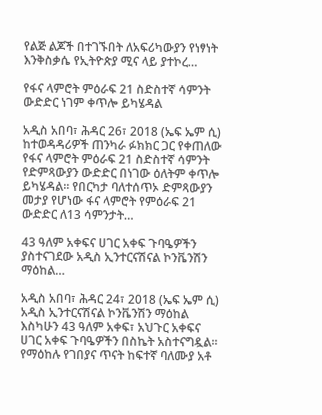የልጅ ልጆች በተገኙበት ለአፍሪካውያን የነፃነት እንቅስቃሴ የኢትዮጵያ ሚና ላይ ያተኮረ…

የፋና ላምሮት ምዕራፍ 21 ስድስተኛ ሳምንት ውድድር ነገም ቀጥሎ ይካሄዳል

አዲስ አበባ፣ ሕዳር 26፣ 2018 (ኤፍ ኤም ሲ) ከተወዳዳሪዎች ጠንካራ ፉክክር ጋር የቀጠለው የፋና ላምሮት ምዕራፍ 21 ስድስተኛ ሳምንት የድምጻውያን ውድድር በነገው ዕለትም ቀጥሎ ይካሄዳል፡፡ የበርካታ ባለተሰጥኦ ድምጻውያን መታያ የሆነው ፋና ላምሮት የምዕራፍ 21 ውድድር ለ13 ሳምንታት…

43 ዓለም አቀፍና ሀገር አቀፍ ጉባዔዎችን ያስተናገደው አዲስ ኢንተርናሽናል ኮንቬንሽን ማዕከል…

አዲስ አበባ፣ ሕዳር 24፣ 2018 (ኤፍ ኤም ሲ) አዲስ ኢንተርናሽናል ኮንቬንሽን ማዕከል እስካሁን 43 ዓለም አቀፍ፣ አህጉር አቀፍና ሀገር አቀፍ ጉባዔዎችን በስኬት አስተናግዷል፡፡ የማዕከሉ የገበያና ጥናት ከፍተኛ ባለሙያ አቶ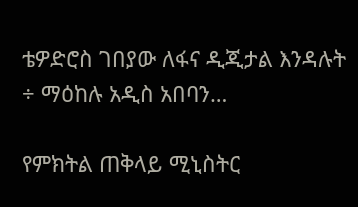ቴዎድሮስ ገበያው ለፋና ዲጂታል እንዳሉት ÷ ማዕከሉ አዲስ አበባን…

የምክትል ጠቅላይ ሚኒስትር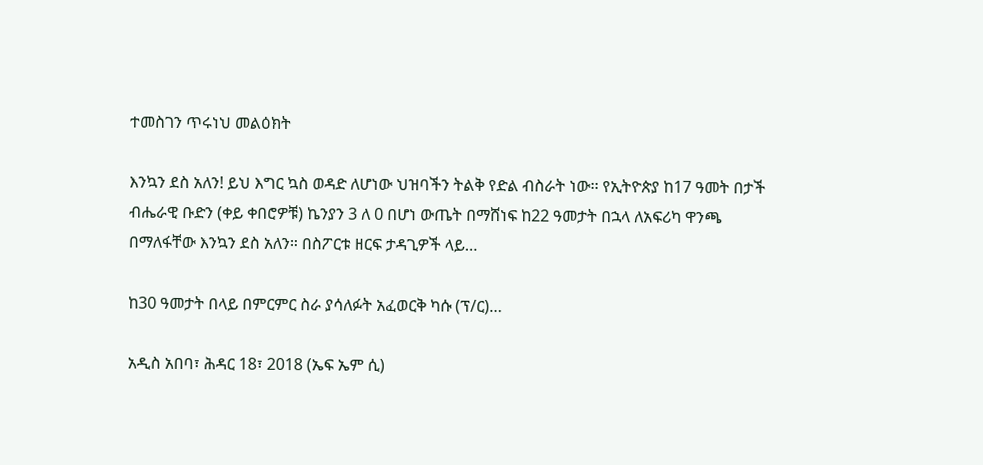ተመስገን ጥሩነህ መልዕክት

እንኳን ደስ አለን! ይህ እግር ኳስ ወዳድ ለሆነው ህዝባችን ትልቅ የድል ብስራት ነው፡፡ የኢትዮጵያ ከ17 ዓመት በታች ብሔራዊ ቡድን (ቀይ ቀበሮዎቹ) ኬንያን 3 ለ 0 በሆነ ውጤት በማሸነፍ ከ22 ዓመታት በኋላ ለአፍሪካ ዋንጫ በማለፋቸው እንኳን ደስ አለን። በስፖርቱ ዘርፍ ታዳጊዎች ላይ…

ከ30 ዓመታት በላይ በምርምር ስራ ያሳለፉት አፈወርቅ ካሱ (ፕ/ር)…

አዲስ አበባ፣ ሕዳር 18፣ 2018 (ኤፍ ኤም ሲ)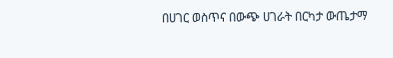በሀገር ወስጥና በውጭ ሀገራት በርካታ ውጤታማ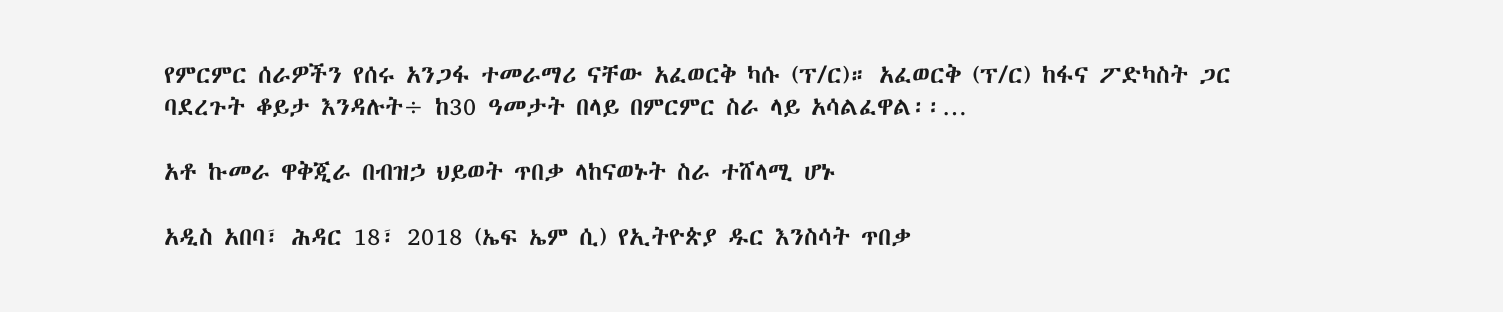የምርምር ሰራዎችን የሰሩ አንጋፋ ተመራማሪ ናቸው አፈወርቅ ካሱ (ፕ/ር)። አፈወርቅ (ፕ/ር) ከፋና ፖድካስት ጋር ባደረጉት ቆይታ እንዳሉት÷ ከ30 ዓመታት በላይ በምርምር ስራ ላይ አሳልፈዋል፡፡…

አቶ ኩመራ ዋቅጂራ በብዝኃ ህይወት ጥበቃ ላከናወኑት ስራ ተሸላሚ ሆኑ

አዲስ አበባ፣ ሕዳር 18፣ 2018 (ኤፍ ኤም ሲ) የኢትዮጵያ ዱር እንስሳት ጥበቃ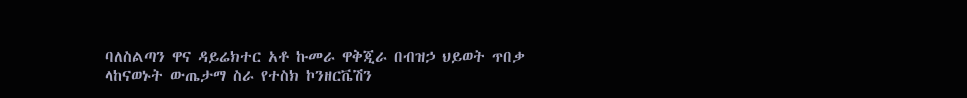ባለስልጣን ዋና ዳይሬክተር አቶ ኩመራ ዋቅጂራ በብዝኃ ህይወት ጥበቃ ላከናወኑት ውጤታማ ስራ የተስክ ኮንዘርቬሽን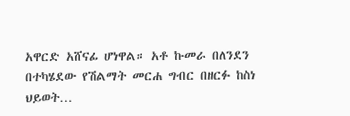አዋርድ አሸናፊ ሆነዋል። አቶ ኩመራ በለንደን በተካሄደው የሽልማት መርሐ ግብር በዘርፉ ከስነ ህይወት…